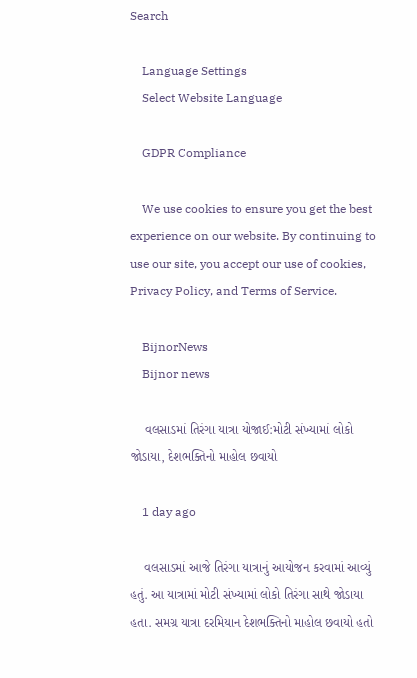Search

    Language Settings
    Select Website Language

    GDPR Compliance

    We use cookies to ensure you get the best experience on our website. By continuing to use our site, you accept our use of cookies, Privacy Policy, and Terms of Service.

    BijnorNews
    Bijnor news

    વલસાડમાં તિરંગા યાત્રા યોજાઈ:મોટી સંખ્યામાં લોકો જોડાયા, દેશભક્તિનો માહોલ છવાયો

    1 day ago

    વલસાડમાં આજે તિરંગા યાત્રાનું આયોજન કરવામાં આવ્યું હતું. આ યાત્રામાં મોટી સંખ્યામાં લોકો તિરંગા સાથે જોડાયા હતા. સમગ્ર યાત્રા દરમિયાન દેશભક્તિનો માહોલ છવાયો હતો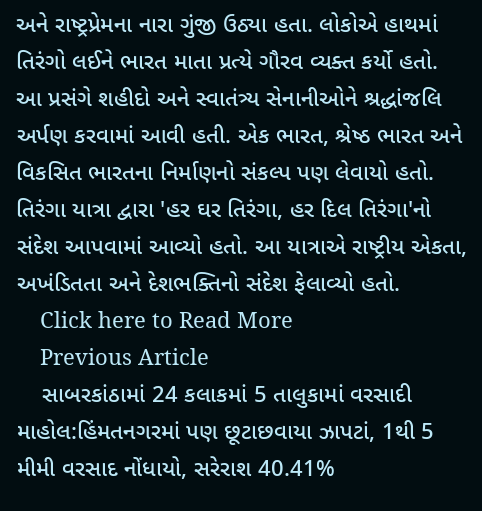અને રાષ્ટ્રપ્રેમના નારા ગુંજી ઉઠ્યા હતા. લોકોએ હાથમાં તિરંગો લઈને ભારત માતા પ્રત્યે ગૌરવ વ્યક્ત કર્યો હતો. આ પ્રસંગે શહીદો અને સ્વાતંત્ર્ય સેનાનીઓને શ્રદ્ધાંજલિ અર્પણ કરવામાં આવી હતી. એક ભારત, શ્રેષ્ઠ ભારત અને વિકસિત ભારતના નિર્માણનો સંકલ્પ પણ લેવાયો હતો. તિરંગા યાત્રા દ્વારા 'હર ઘર તિરંગા, હર દિલ તિરંગા'નો સંદેશ આપવામાં આવ્યો હતો. આ યાત્રાએ રાષ્ટ્રીય એકતા, અખંડિતતા અને દેશભક્તિનો સંદેશ ફેલાવ્યો હતો.
    Click here to Read More
    Previous Article
    સાબરકાંઠામાં 24 કલાકમાં 5 તાલુકામાં વરસાદી માહોલ:હિંમતનગરમાં પણ છૂટાછવાયા ઝાપટાં, 1થી 5 મીમી વરસાદ નોંધાયો, સરેરાશ 40.41%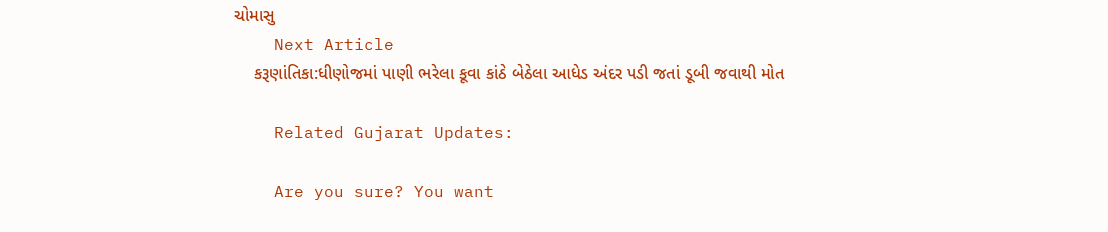ચોમાસુ
    Next Article
    કરૂણાંતિકા:ધીણોજમાં પાણી ભરેલા કૂવા કાંઠે બેઠેલા આધેડ અંદર પડી જતાં ડૂબી જવાથી મોત

    Related Gujarat Updates:

    Are you sure? You want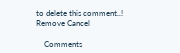to delete this comment..! Remove Cancel

    Comments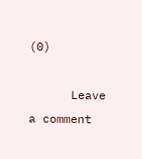(0)

      Leave a comment